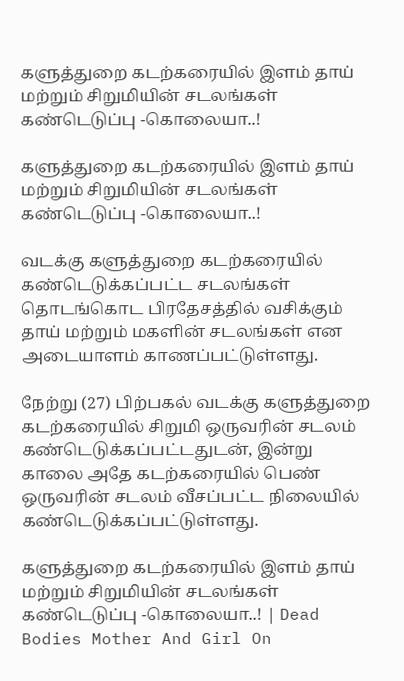களுத்துறை கடற்கரையில் இளம் தாய் மற்றும் சிறுமியின் சடலங்கள் கண்டெடுப்பு -கொலையா..!

களுத்துறை கடற்கரையில் இளம் தாய் மற்றும் சிறுமியின் சடலங்கள் கண்டெடுப்பு -கொலையா..!

வடக்கு களுத்துறை கடற்கரையில் கண்டெடுக்கப்பட்ட சடலங்கள் தொடங்கொட பிரதேசத்தில் வசிக்கும் தாய் மற்றும் மகளின் சடலங்கள் என அடையாளம் காணப்பட்டுள்ளது.

நேற்று (27) பிற்பகல் வடக்கு களுத்துறை கடற்கரையில் சிறுமி ஒருவரின் சடலம் கண்டெடுக்கப்பட்டதுடன், இன்று காலை அதே கடற்கரையில் பெண் ஒருவரின் சடலம் வீசப்பட்ட நிலையில் கண்டெடுக்கப்பட்டுள்ளது.

களுத்துறை கடற்கரையில் இளம் தாய் மற்றும் சிறுமியின் சடலங்கள் கண்டெடுப்பு -கொலையா..! | Dead Bodies Mother And Girl On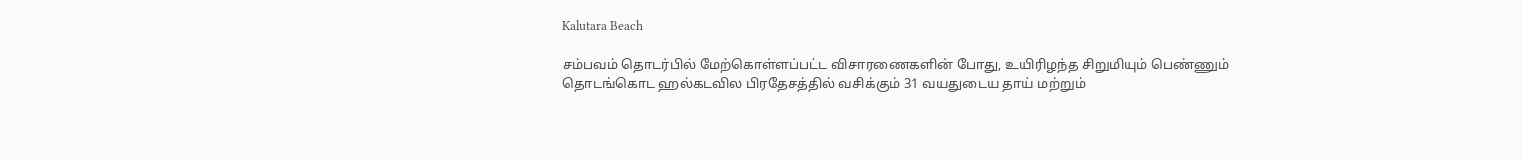Kalutara Beach

சம்பவம் தொடர்பில் மேற்கொள்ளப்பட்ட விசாரணைகளின் போது, உயிரிழந்த சிறுமியும் பெண்ணும் தொடங்கொட ஹல்கடவில பிரதேசத்தில் வசிக்கும் 31 வயதுடைய தாய் மற்றும்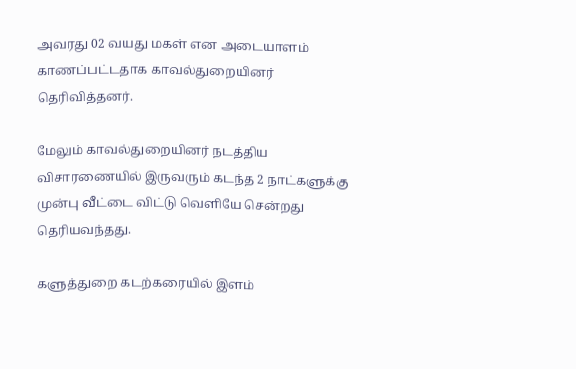அவரது 02 வயது மகள் என அடையாளம் காணப்பட்டதாக காவல்துறையினர் தெரிவித்தனர்.

மேலும் காவல்துறையினர் நடத்திய விசாரணையில் இருவரும் கடந்த 2 நாட்களுக்கு முன்பு வீட்டை விட்டு வெளியே சென்றது தெரியவந்தது.

களுத்துறை கடற்கரையில் இளம்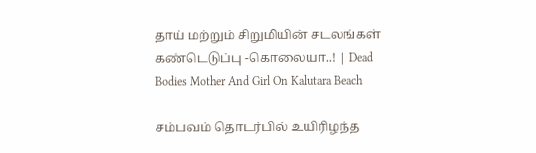தாய் மற்றும் சிறுமியின் சடலங்கள் கண்டெடுப்பு -கொலையா..! | Dead Bodies Mother And Girl On Kalutara Beach

சம்பவம் தொடர்பில் உயிரிழந்த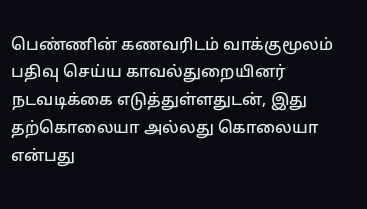பெண்ணின் கணவரிடம் வாக்குமூலம் பதிவு செய்ய காவல்துறையினர் நடவடிக்கை எடுத்துள்ளதுடன், இது தற்கொலையா அல்லது கொலையா என்பது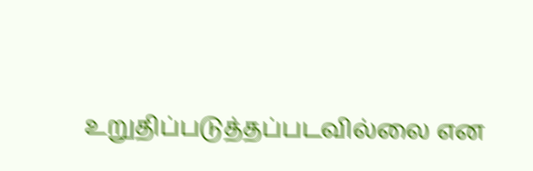உறுதிப்படுத்தப்படவில்லை என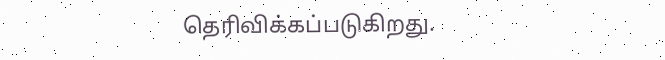தெரிவிக்கப்படுகிறது.